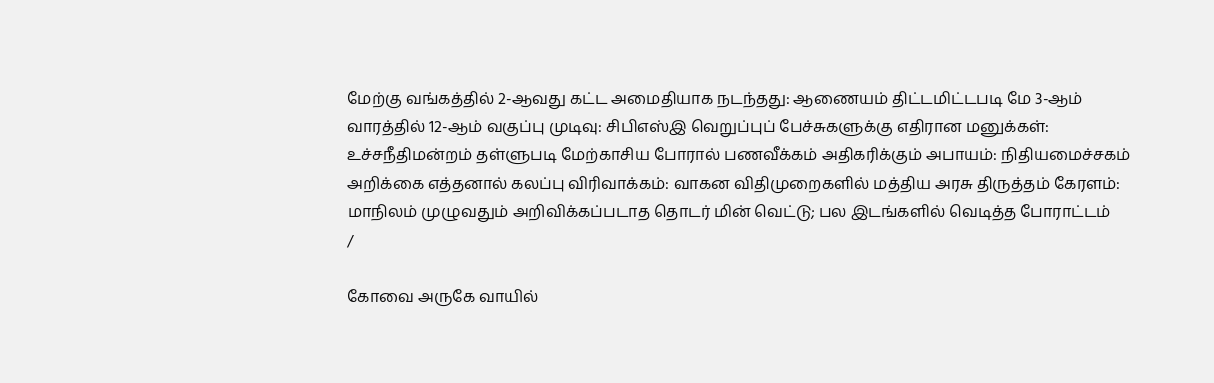மேற்கு வங்கத்தில் 2-ஆவது கட்ட அமைதியாக நடந்தது: ஆணையம் திட்டமிட்டபடி மே 3-ஆம் வாரத்தில் 12-ஆம் வகுப்பு முடிவு: சிபிஎஸ்இ வெறுப்புப் பேச்சுகளுக்கு எதிரான மனுக்கள்: உச்சநீதிமன்றம் தள்ளுபடி மேற்காசிய போரால் பணவீக்கம் அதிகரிக்கும் அபாயம்: நிதியமைச்சகம் அறிக்கை எத்தனால் கலப்பு விரிவாக்கம்: வாகன விதிமுறைகளில் மத்திய அரசு திருத்தம் கேரளம்: மாநிலம் முழுவதும் அறிவிக்கப்படாத தொடர் மின் வெட்டு; பல இடங்களில் வெடித்த போராட்டம்
/

கோவை அருகே வாயில்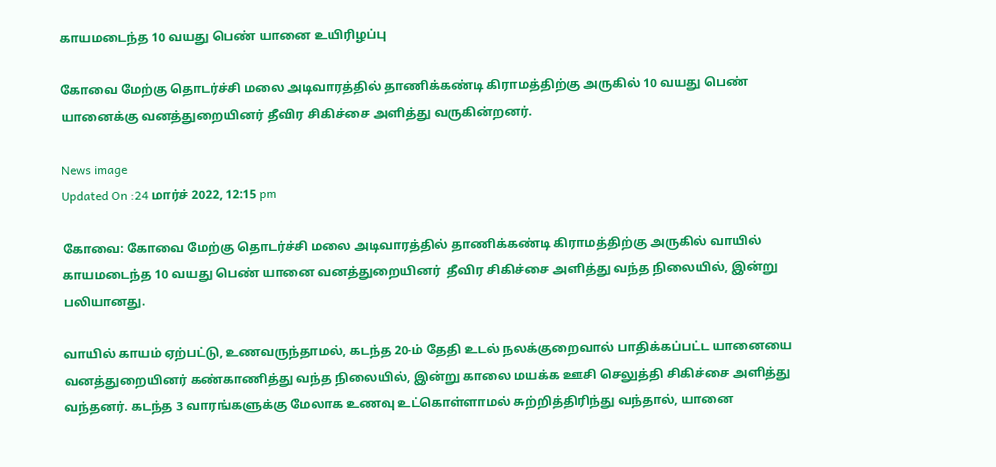காயமடைந்த 10 வயது பெண் யானை உயிரிழப்பு

கோவை மேற்கு தொடர்ச்சி மலை அடிவாரத்தில் தாணிக்கண்டி கிராமத்திற்கு அருகில் 10 வயது பெண் யானைக்கு வனத்துறையினர் தீவிர சிகிச்சை அளித்து வருகின்றனர்.

News image
Updated On :24 மார்ச் 2022, 12:15 pm

கோவை: கோவை மேற்கு தொடர்ச்சி மலை அடிவாரத்தில் தாணிக்கண்டி கிராமத்திற்கு அருகில் வாயில் காயமடைந்த 10 வயது பெண் யானை வனத்துறையினர்  தீவிர சிகிச்சை அளித்து வந்த நிலையில், இன்று பலியானது.

வாயில் காயம் ஏற்பட்டு, உணவருந்தாமல், கடந்த 20-ம் தேதி உடல் நலக்குறைவால் பாதிக்கப்பட்ட யானையை வனத்துறையினர் கண்காணித்து வந்த நிலையில், இன்று காலை மயக்க ஊசி செலுத்தி சிகிச்சை அளித்து வந்தனர். கடந்த 3 வாரங்களுக்கு மேலாக உணவு உட்கொள்ளாமல் சுற்றித்திரிந்து வந்தால், யானை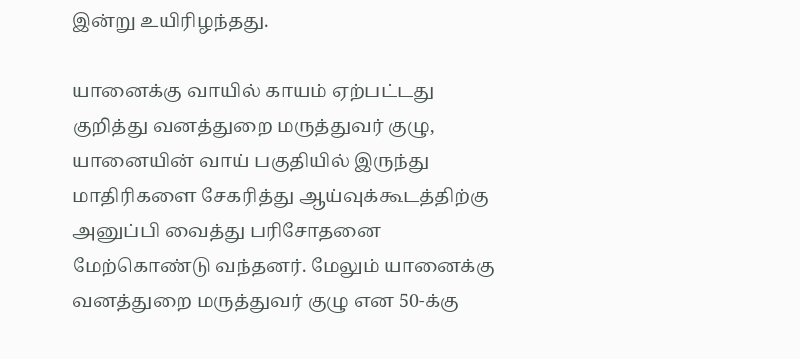இன்று உயிரிழந்தது.

யானைக்கு வாயில் காயம் ஏற்பட்டது குறித்து வனத்துறை மருத்துவர் குழு, யானையின் வாய் பகுதியில் இருந்து மாதிரிகளை சேகரித்து ஆய்வுக்கூடத்திற்கு அனுப்பி வைத்து பரிசோதனை மேற்கொண்டு வந்தனர். மேலும் யானைக்கு வனத்துறை மருத்துவர் குழு என 50-க்கு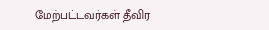மேற்பட்டவர்கள் தீவிர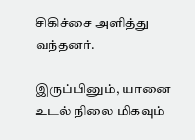சிகிச்சை அளித்து வந்தனர்.

இருப்பினும், யானை உடல் நிலை மிகவும்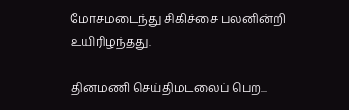மோசமடைந்து சிகிச்சை பலனின்றி உயிரிழந்தது.

தினமணி செய்திமடலைப் பெற...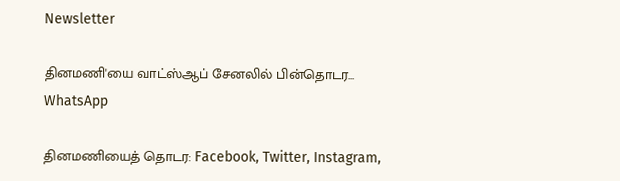Newsletter

தினமணி'யை வாட்ஸ்ஆப் சேனலில் பின்தொடர... WhatsApp

தினமணியைத் தொடர: Facebook, Twitter, Instagram,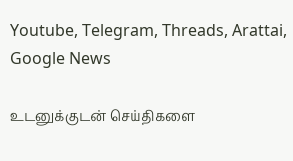Youtube, Telegram, Threads, Arattai, Google News

உடனுக்குடன் செய்திகளை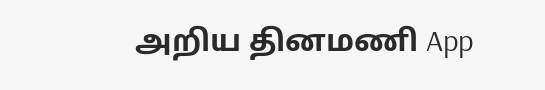அறிய தினமணி App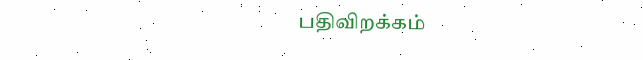பதிவிறக்கம்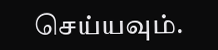செய்யவும்.